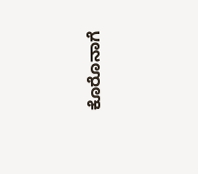ಕೊರೊನಾಗೆ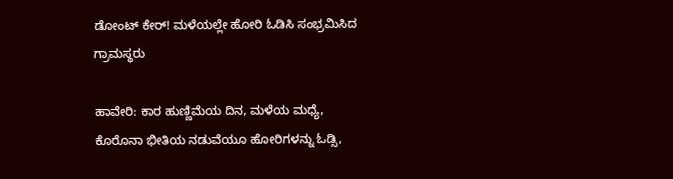ಡೋಂಟ್ ಕೇರ್! ಮಳೆಯಲ್ಲೇ ಹೋರಿ ಓಡಿಸಿ ಸಂಭ್ರಮಿಸಿದ ಗ್ರಾಮಸ್ಥರು

ಹಾವೇರಿ: ಕಾರ ಹುಣ್ಣಿಮೆಯ ದಿನ, ಮಳೆಯ ಮಧ್ಯೆ, ಕೊರೊನಾ ಭೀತಿಯ ನಡುವೆಯೂ ಹೋರಿಗಳನ್ನು ಓಡ್ಸಿ,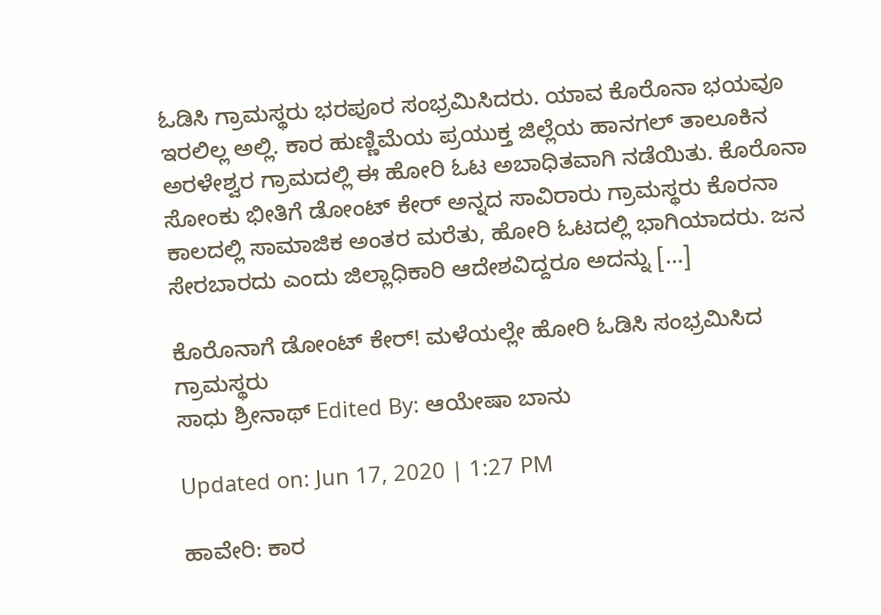ಓಡಿಸಿ ಗ್ರಾಮಸ್ಥರು ಭರಪೂರ ಸಂಭ್ರಮಿಸಿದರು. ಯಾವ ಕೊರೊನಾ ಭಯವೂ ಇರಲಿಲ್ಲ ಅಲ್ಲಿ. ಕಾರ ಹುಣ್ಣಿಮೆಯ ಪ್ರಯುಕ್ತ ಜಿಲ್ಲೆಯ ಹಾನಗಲ್ ತಾಲೂಕಿನ ಅರಳೇಶ್ವರ ಗ್ರಾಮದಲ್ಲಿ ಈ ಹೋರಿ ಓಟ ಅಬಾಧಿತವಾಗಿ ನಡೆಯಿತು. ಕೊರೊನಾ ಸೋಂಕು ಭೀತಿಗೆ ಡೋಂಟ್ ಕೇರ್ ಅನ್ನದ ಸಾವಿರಾರು ಗ್ರಾಮಸ್ಥರು ಕೊರನಾ ಕಾಲದಲ್ಲಿ ಸಾಮಾಜಿಕ ಅಂತರ ಮರೆತು, ಹೋರಿ ಓಟದಲ್ಲಿ ಭಾಗಿಯಾದರು. ಜನ ಸೇರಬಾರದು ಎಂದು ಜಿಲ್ಲಾಧಿಕಾರಿ ಆದೇಶವಿದ್ದರೂ ಅದನ್ನು […]

ಕೊರೊನಾಗೆ ಡೋಂಟ್ ಕೇರ್! ಮಳೆಯಲ್ಲೇ ಹೋರಿ ಓಡಿಸಿ ಸಂಭ್ರಮಿಸಿದ ಗ್ರಾಮಸ್ಥರು
ಸಾಧು ಶ್ರೀನಾಥ್ Edited By: ಆಯೇಷಾ ಬಾನು

Updated on: Jun 17, 2020 | 1:27 PM

ಹಾವೇರಿ: ಕಾರ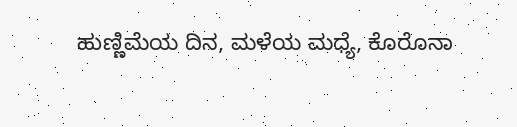ಹುಣ್ಣಿಮೆಯ ದಿನ, ಮಳೆಯ ಮಧ್ಯೆ, ಕೊರೊನಾ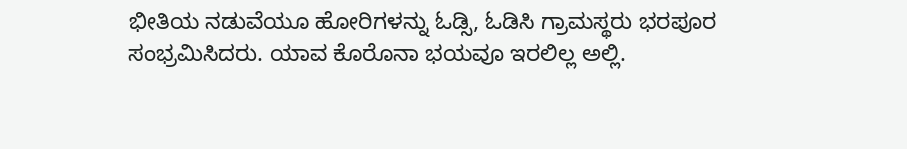ಭೀತಿಯ ನಡುವೆಯೂ ಹೋರಿಗಳನ್ನು ಓಡ್ಸಿ, ಓಡಿಸಿ ಗ್ರಾಮಸ್ಥರು ಭರಪೂರ ಸಂಭ್ರಮಿಸಿದರು. ಯಾವ ಕೊರೊನಾ ಭಯವೂ ಇರಲಿಲ್ಲ ಅಲ್ಲಿ.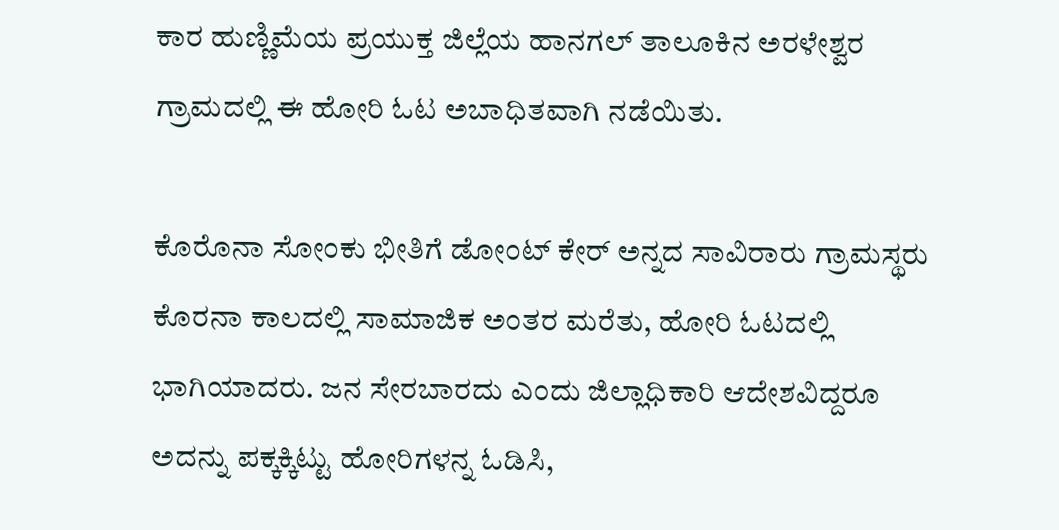ಕಾರ ಹುಣ್ಣಿಮೆಯ ಪ್ರಯುಕ್ತ ಜಿಲ್ಲೆಯ ಹಾನಗಲ್ ತಾಲೂಕಿನ ಅರಳೇಶ್ವರ ಗ್ರಾಮದಲ್ಲಿ ಈ ಹೋರಿ ಓಟ ಅಬಾಧಿತವಾಗಿ ನಡೆಯಿತು.

ಕೊರೊನಾ ಸೋಂಕು ಭೀತಿಗೆ ಡೋಂಟ್ ಕೇರ್ ಅನ್ನದ ಸಾವಿರಾರು ಗ್ರಾಮಸ್ಥರು ಕೊರನಾ ಕಾಲದಲ್ಲಿ ಸಾಮಾಜಿಕ ಅಂತರ ಮರೆತು, ಹೋರಿ ಓಟದಲ್ಲಿ ಭಾಗಿಯಾದರು. ಜನ ಸೇರಬಾರದು ಎಂದು ಜಿಲ್ಲಾಧಿಕಾರಿ ಆದೇಶವಿದ್ದರೂ ಅದನ್ನು ಪಕ್ಕಕ್ಕಿಟ್ಟು ಹೋರಿಗಳನ್ನ ಓಡಿಸಿ,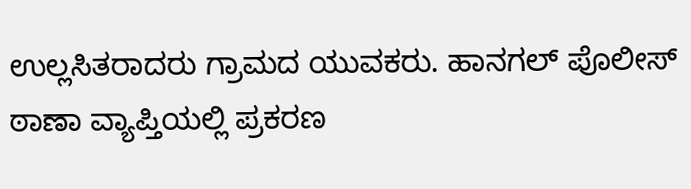ಉಲ್ಲಸಿತರಾದರು ಗ್ರಾಮದ ಯುವಕರು. ಹಾನಗಲ್ ಪೊಲೀಸ್ ಠಾಣಾ ವ್ಯಾಪ್ತಿಯಲ್ಲಿ ಪ್ರಕರಣ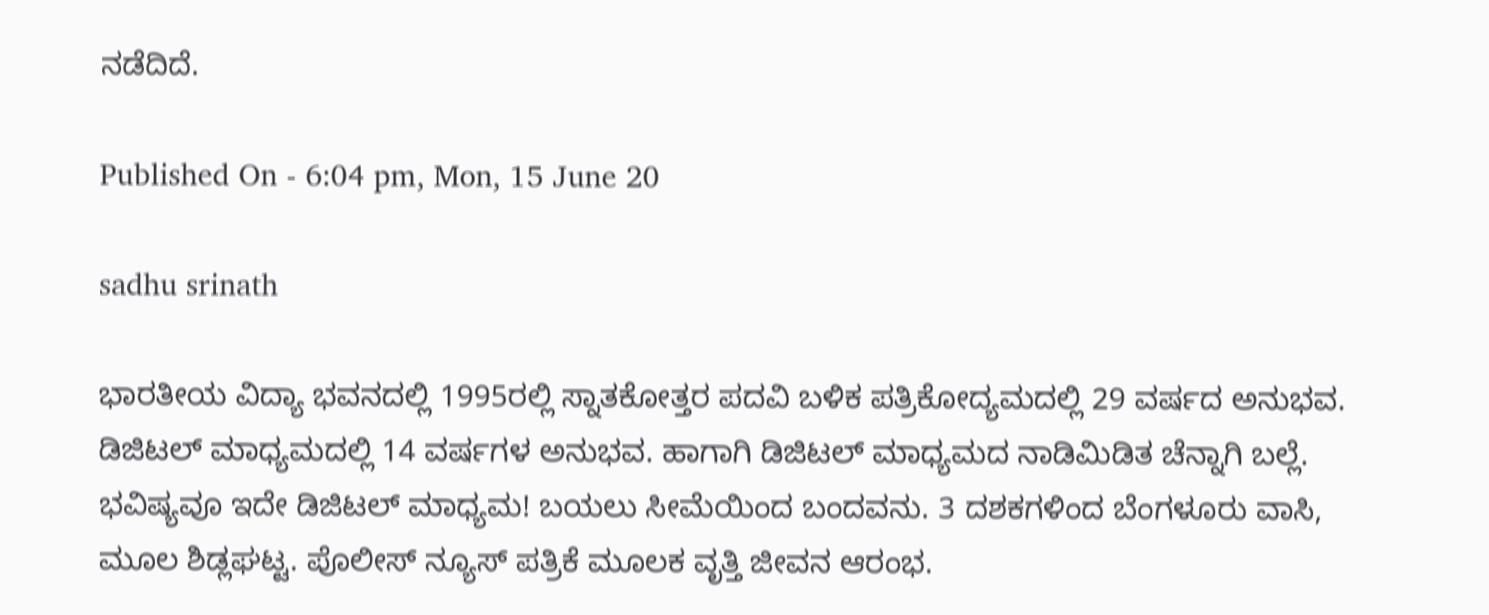ನಡೆದಿದೆ.

Published On - 6:04 pm, Mon, 15 June 20

sadhu srinath

ಭಾರತೀಯ ವಿದ್ಯಾ ಭವನದಲ್ಲಿ 1995ರಲ್ಲಿ ಸ್ನಾತಕೋತ್ತರ ಪದವಿ ಬಳಿಕ ಪತ್ರಿಕೋದ್ಯಮದಲ್ಲಿ 29 ವರ್ಷದ ಅನುಭವ. ಡಿಜಿಟಲ್ ಮಾಧ್ಯಮದಲ್ಲಿ 14 ವರ್ಷಗಳ ಅನುಭವ. ಹಾಗಾಗಿ ಡಿಜಿಟಲ್ ಮಾಧ್ಯಮದ ನಾಡಿಮಿಡಿತ ಚೆನ್ನಾಗಿ ಬಲ್ಲೆ. ಭವಿಷ್ಯವೂ ಇದೇ ಡಿಜಿಟಲ್ ಮಾಧ್ಯಮ! ಬಯಲು ಸೀಮೆಯಿಂದ ಬಂದವನು. 3 ದಶಕಗಳಿಂದ ಬೆಂಗಳೂರು ವಾಸಿ, ಮೂಲ ಶಿಡ್ಲಘಟ್ಟ. ಪೊಲೀಸ್ ನ್ಯೂಸ್ ಪತ್ರಿಕೆ ಮೂಲಕ ವೃತ್ತಿ ಜೀವನ ಆರಂಭ.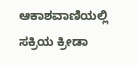ಆಕಾಶವಾಣಿಯಲ್ಲಿ ಸಕ್ರಿಯ ಕ್ರೀಡಾ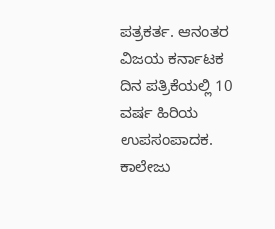ಪತ್ರಕರ್ತ. ಆನಂತರ ವಿಜಯ ಕರ್ನಾಟಕ ದಿನ ಪತ್ರಿಕೆಯಲ್ಲಿ 10 ವರ್ಷ ಹಿರಿಯ ಉಪಸಂಪಾದಕ. ಕಾಲೇಜು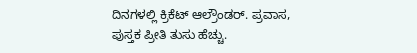ದಿನಗಳಲ್ಲಿ ಕ್ರಿಕೆಟ್ ಆಲ್ರೌಂಡರ್. ಪ್ರವಾಸ, ಪುಸ್ತಕ ಪ್ರೀತಿ ತುಸು ಹೆಚ್ಚು.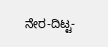ನೇರ-ದಿಟ್ಟ-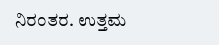ನಿರಂತರ. ಉತ್ತಮ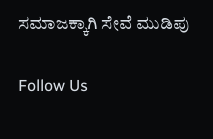ಸಮಾಜಕ್ಕಾಗಿ ಸೇವೆ ಮುಡಿಪು

Follow Us